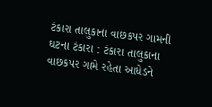ટંકારા તાલુકાના વાછકપર ગામની ઘટના ટંકારા : ટંકારા તાલુકાના વાછકપર ગામે રહેતા આધેડને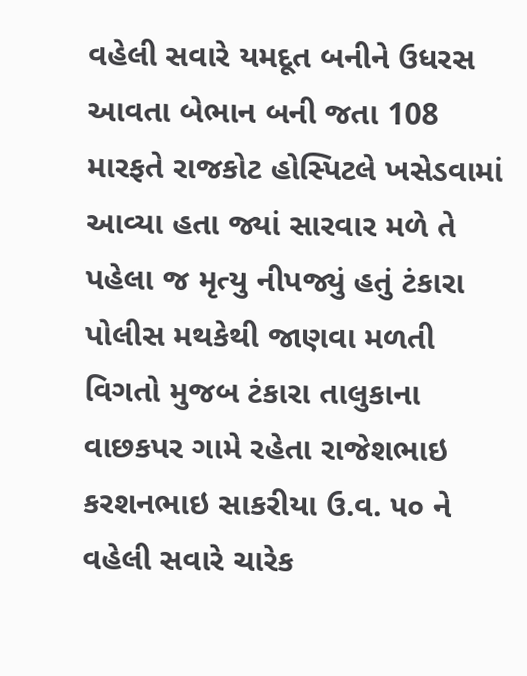વહેલી સવારે યમદૂત બનીને ઉધરસ આવતા બેભાન બની જતા 108 મારફતે રાજકોટ હોસ્પિટલે ખસેડવામાં આવ્યા હતા જ્યાં સારવાર મળે તે પહેલા જ મૃત્યુ નીપજ્યું હતું ટંકારા પોલીસ મથકેથી જાણવા મળતી વિગતો મુજબ ટંકારા તાલુકાના વાછકપર ગામે રહેતા રાજેશભાઇ કરશનભાઇ સાકરીયા ઉ.વ. ૫૦ ને વહેલી સવારે ચારેક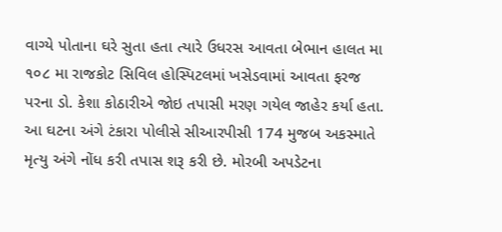વાગ્યે પોતાના ઘરે સુતા હતા ત્યારે ઉધરસ આવતા બેભાન હાલત મા ૧૦૮ મા રાજકોટ સિવિલ હોસ્પિટલમાં ખસેડવામાં આવતા ફરજ પરના ડો. કેશા કોઠારીએ જોઇ તપાસી મરણ ગયેલ જાહેર કર્યા હતા. આ ઘટના અંગે ટંકારા પોલીસે સીઆરપીસી 174 મુજબ અકસ્માતે મૃત્યુ અંગે નોંધ કરી તપાસ શરૂ કરી છે. મોરબી અપડેટના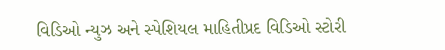વિડિઓ ન્યુઝ અને સ્પેશિયલ માહિતીપ્રદ વિડિઓ સ્ટોરી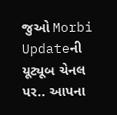જુઓ Morbi Updateની યૂટ્યૂબ ચેનલ પર.. આપના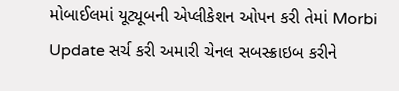મોબાઈલમાં યૂટ્યૂબની એપ્લીકેશન ઓપન કરી તેમાં Morbi Update સર્ચ કરી અમારી ચેનલ સબસ્ક્રાઇબ કરીને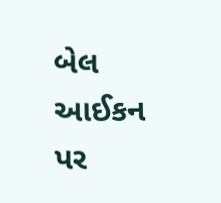બેલ આઈકન પર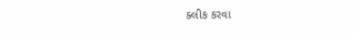ક્લીક કરવા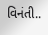વિનંતી..